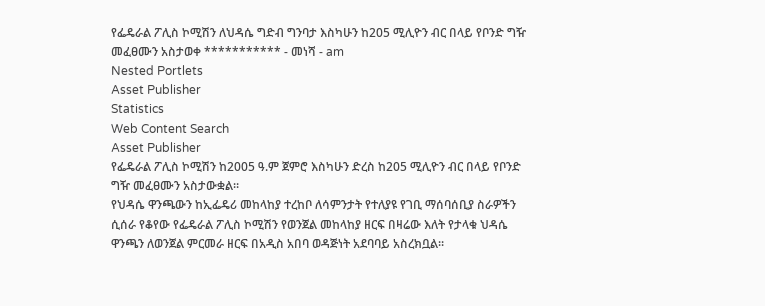የፌዴራል ፖሊስ ኮሚሽን ለህዳሴ ግድብ ግንባታ እስካሁን ከ205 ሚሊዮን ብር በላይ የቦንድ ግዥ መፈፀሙን አስታወቀ *********** - መነሻ - am
Nested Portlets
Asset Publisher
Statistics
Web Content Search
Asset Publisher
የፌዴራል ፖሊስ ኮሚሽን ከ2005 ዓ.ም ጀምሮ እስካሁን ድረስ ከ205 ሚሊዮን ብር በላይ የቦንድ ግዥ መፈፀሙን አስታውቋል።
የህዳሴ ዋንጫውን ከኢፌዴሪ መከላከያ ተረከቦ ለሳምንታት የተለያዩ የገቢ ማሰባሰቢያ ስራዎችን ሲሰራ የቆየው የፌዴራል ፖሊስ ኮሚሽን የወንጀል መከላከያ ዘርፍ በዛሬው እለት የታላቁ ህዳሴ ዋንጫን ለወንጀል ምርመራ ዘርፍ በአዲስ አበባ ወዳጅነት አደባባይ አስረክቧል።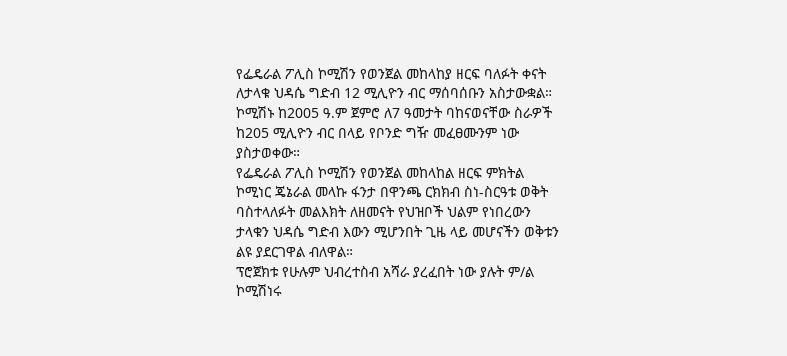የፌዴራል ፖሊስ ኮሚሽን የወንጀል መከላከያ ዘርፍ ባለፉት ቀናት ለታላቁ ህዳሴ ግድብ 12 ሚሊዮን ብር ማሰባሰቡን አስታውቋል።
ኮሚሽኑ ከ2005 ዓ.ም ጀምሮ ለ7 ዓመታት ባከናወናቸው ስራዎች ከ205 ሚሊዮን ብር በላይ የቦንድ ግዥ መፈፀሙንም ነው ያስታወቀው።
የፌዴራል ፖሊስ ኮሚሽን የወንጀል መከላከል ዘርፍ ምክትል ኮሚነር ጄኔራል መላኩ ፋንታ በዋንጫ ርክክብ ስነ-ስርዓቱ ወቅት ባስተላለፉት መልእክት ለዘመናት የህዝቦች ህልም የነበረውን ታላቁን ህዳሴ ግድብ እውን ሚሆንበት ጊዜ ላይ መሆናችን ወቅቱን ልዩ ያደርገዋል ብለዋል።
ፕሮጀክቱ የሁሉም ህብረተስብ አሻራ ያረፈበት ነው ያሉት ም/ል ኮሚሽነሩ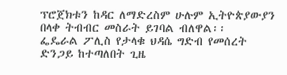ፕሮጀክቱን ከዳር ለማድረስም ሁሉም ኢትዮጵያውያን በላቀ ትብብር መስራት ይገባል ብለዋል፡፡
ፌዴራል ፖሊስ የታላቁ ህዳሴ ግድብ የመሰረት ድንጋይ ከተጣለበት ጊዜ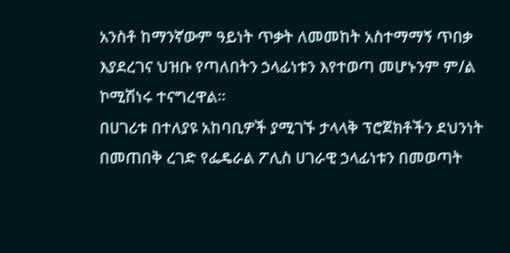አንስቶ ከማንኛውም ዓይነት ጥቃት ለመመከት አስተማማኝ ጥበቃ እያደረገና ህዝቡ የጣለበትን ኃላፊነቱን እየተወጣ መሆኑንም ም/ል ኮሚሽነሩ ተናግረዋል።
በሀገሪቱ በተለያዩ አከባቢዎች ያሚገኙ ታላላቅ ፕሮጀክቶችን ደህንነት በመጠበቅ ረገድ የፌዴራል ፖሊስ ሀገራዊ ኃላፊነቱን በመወጣት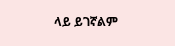ላይ ይገኛልም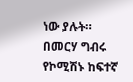ነው ያሉት።
በመርሃ ግብሩ የኮሚሽኑ ከፍተኛ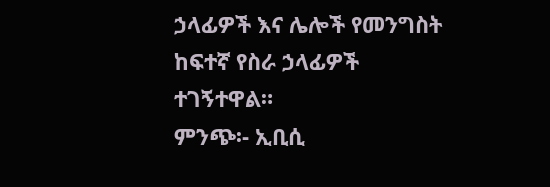ኃላፊዎች እና ሌሎች የመንግስት ከፍተኛ የስራ ኃላፊዎች ተገኝተዋል።
ምንጭ፡- ኢቢሲ